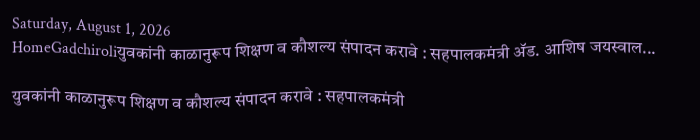Saturday, August 1, 2026
HomeGadchiroliयुवकांनी काळानुरूप शिक्षण व कौशल्य संपादन करावे : सहपालकमंत्री ॲड. आशिष जयस्वाल...

युवकांनी काळानुरूप शिक्षण व कौशल्य संपादन करावे : सहपालकमंत्री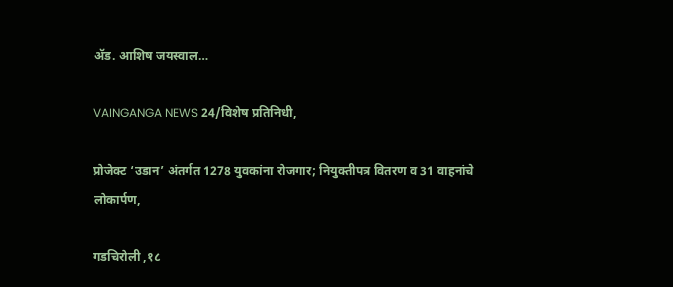ॲड. आशिष जयस्वाल…

VAINGANGA NEWS 24/विशेष प्रतिनिधी,

प्रोजेक्ट ‘उडान’ अंतर्गत 1278 युवकांना रोजगार; नियुक्तीपत्र वितरण व 31 वाहनांचे लोकार्पण,

गडचिरोली ,१८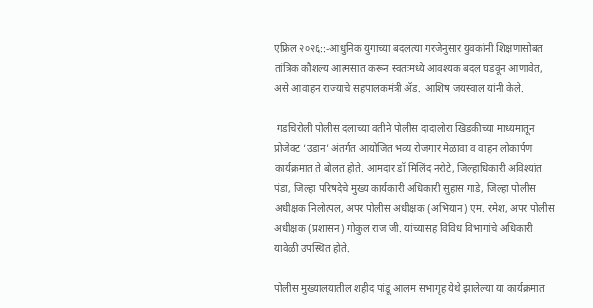एफ्रिल २०२६::-आधुनिक युगाच्या बदलत्या गरजेनुसार युवकांनी शिक्षणासोबत तांत्रिक कौशल्य आत्मसात करून स्वतःमध्ये आवश्यक बदल घडवून आणावेत, असे आवाहन राज्याचे सहपालकमंत्री ॲड. आशिष जयस्वाल यांनी केले.

 गडचिरोली पोलीस दलाच्या वतीने पोलीस दादालोरा खिडकीच्या माध्यमातून प्रोजेक्ट ‘उडान’ अंतर्गत आयोजित भव्य रोजगार मेळावा व वाहन लोकार्पण कार्यक्रमात ते बोलत होते. आमदार डॉ मिलिंद नरोटे, जिल्हाधिकारी अविश्यांत पंडा, जिल्हा परिषदेचे मुख्य कार्यकारी अधिकारी सुहास गाडे, जिल्हा पोलीस अधीक्षक निलोत्पल, अपर पोलीस अधीक्षक (अभियान) एम. रमेश, अपर पोलीस अधीक्षक (प्रशासन) गोकुल राज जी. यांच्यासह विविध विभागांचे अधिकारी यावेळी उपस्थित होते.

पोलीस मुख्यालयातील शहीद पांडू आलम सभागृह येथे झालेल्या या कार्यक्रमात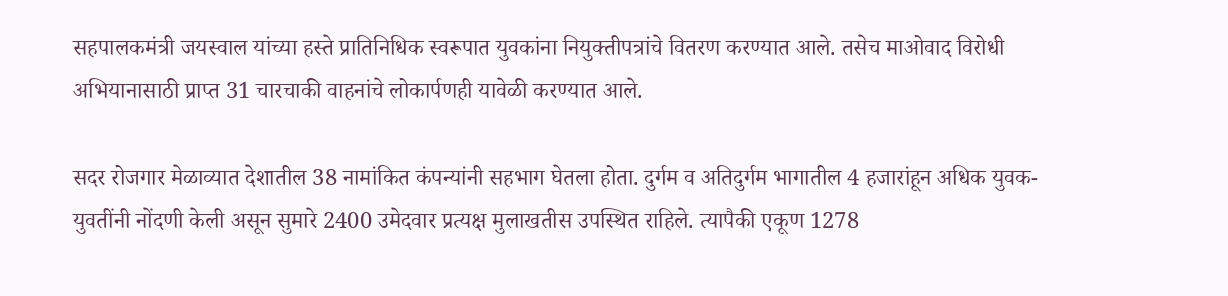सहपालकमंत्री जयस्वाल यांच्या हस्ते प्रातिनिधिक स्वरूपात युवकांना नियुक्तीपत्रांचे वितरण करण्यात आले. तसेच माओवाद विरोधी अभियानासाठी प्राप्त 31 चारचाकी वाहनांचे लोकार्पणही यावेळी करण्यात आले.

सदर रोजगार मेळाव्यात देशातील 38 नामांकित कंपन्यांनी सहभाग घेतला होता. दुर्गम व अतिदुर्गम भागातील 4 हजारांहून अधिक युवक-युवतींनी नोंदणी केली असून सुमारे 2400 उमेदवार प्रत्यक्ष मुलाखतीस उपस्थित राहिले. त्यापैकी एकूण 1278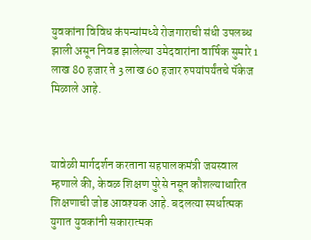युवकांना विविध कंपन्यांमध्ये रोजगाराची संधी उपलब्ध झाली असून निवड झालेल्या उमेदवारांना वार्षिक सुमारे 1 लाख 80 हजार ते 3 लाख 60 हजार रुपयांपर्यंतचे पॅकेज मिळाले आहे.



यावेळी मार्गदर्शन करताना सहपालकमंत्री जयस्वाल म्हणाले की, केवळ शिक्षण पुरेसे नसून कौशल्याधारित शिक्षणाची जोड आवश्यक आहे. बदलत्या स्पर्धात्मक युगात युवकांनी सकारात्मक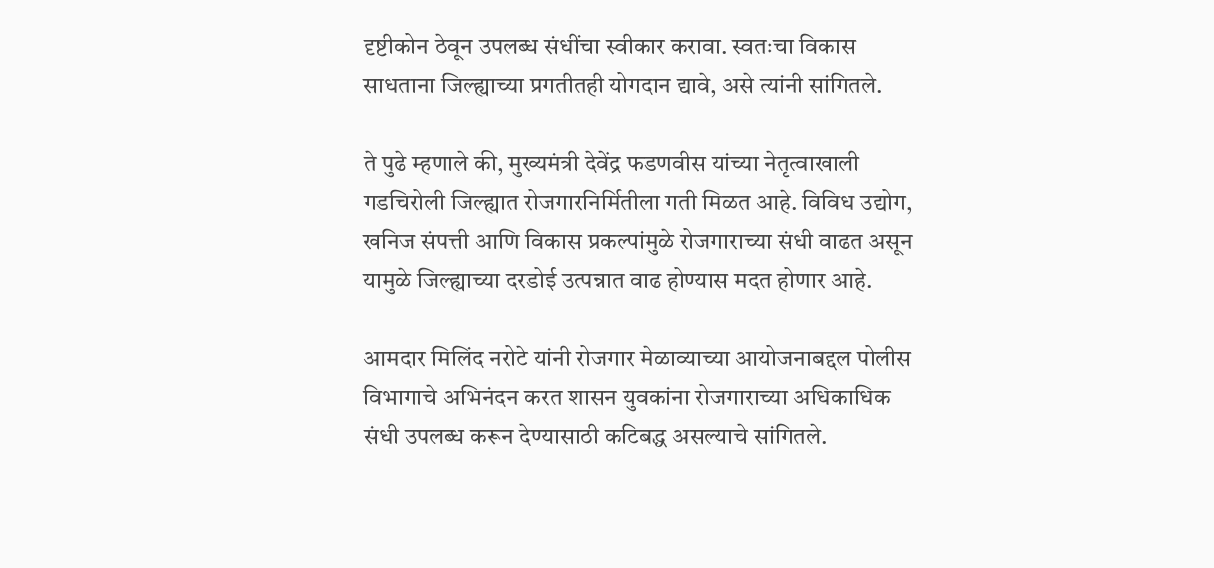दृष्टीकोन ठेवून उपलब्ध संधींचा स्वीकार करावा. स्वतःचा विकास साधताना जिल्ह्याच्या प्रगतीतही योगदान द्यावे, असे त्यांनी सांगितले.

ते पुढे म्हणाले की, मुख्यमंत्री देवेंद्र फडणवीस यांच्या नेतृत्वाखाली गडचिरोली जिल्ह्यात रोजगारनिर्मितीला गती मिळत आहे. विविध उद्योग, खनिज संपत्ती आणि विकास प्रकल्पांमुळे रोजगाराच्या संधी वाढत असून यामुळे जिल्ह्याच्या दरडोई उत्पन्नात वाढ होण्यास मदत होणार आहे.

आमदार मिलिंद नरोटे यांनी रोजगार मेळाव्याच्या आयोजनाबद्दल पोलीस विभागाचे अभिनंदन करत शासन युवकांना रोजगाराच्या अधिकाधिक संधी उपलब्ध करून देण्यासाठी कटिबद्ध असल्याचे सांगितले.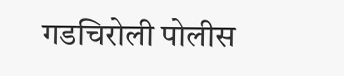गडचिरोली पोलीस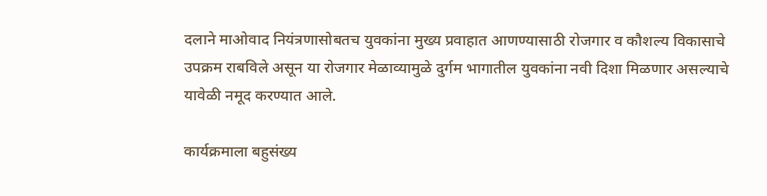दलाने माओवाद नियंत्रणासोबतच युवकांना मुख्य प्रवाहात आणण्यासाठी रोजगार व कौशल्य विकासाचे उपक्रम राबविले असून या रोजगार मेळाव्यामुळे दुर्गम भागातील युवकांना नवी दिशा मिळणार असल्याचे यावेळी नमूद करण्यात आले.

कार्यक्रमाला बहुसंख्य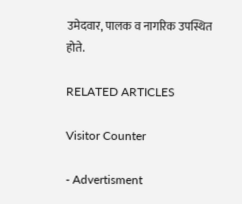उमेदवार, पालक व नागरिक उपस्थित होते.

RELATED ARTICLES

Visitor Counter

- Advertisment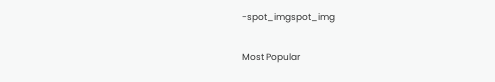-spot_imgspot_img

Most Popular